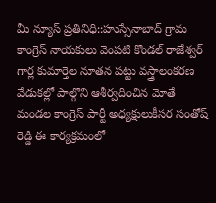మీ న్యూస్ ప్రతినిధి::హుస్సేనాబాద్ గ్రామ కాంగ్రెస్ నాయకులు వెంపటి కొండల్ రాజేశ్వర్ గార్ల కుమార్తెల నూతన పట్టు వస్త్రాలంకరణ వేడుకల్లో పాల్గొని ఆశీర్వదించిన మోతే మండల కాంగ్రెస్ పార్టీ అధ్యక్షులుకీసర సంతోష్ రెడ్డి ఈ కార్యక్రమంలో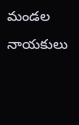మండల నాయకులు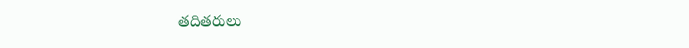తదితరులు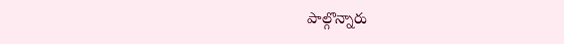పాల్గొన్నారు